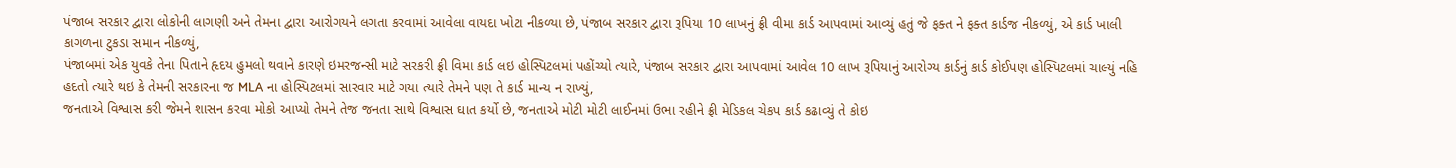પંજાબ સરકાર દ્વારા લોકોની લાગણી અને તેમના દ્વારા આરોગયને લગતા કરવામાં આવેલા વાયદા ખોટા નીકળ્યા છે, પંજાબ સરકાર દ્વારા રૂપિયા 10 લાખનું ફ્રી વીમા કાર્ડ આપવામાં આવ્યું હતું જે ફક્ત ને ફક્ત કાર્ડજ નીકળ્યું, એ કાર્ડ ખાલી કાગળના ટુકડા સમાન નીકળ્યું,
પંજાબમાં એક યુવકે તેના પિતાને હૃદય હુમલો થવાને કારણે ઇમરજન્સી માટે સરકરી ફ્રી વિમા કાર્ડ લઇ હોસ્પિટલમાં પહોંચ્યો ત્યારે, પંજાબ સરકાર દ્વારા આપવામાં આવેલ 10 લાખ રૂપિયાનું આરોગ્ય કાર્ડનું કાર્ડ કોઈપણ હોસ્પિટલમાં ચાલ્યું નહિ હદતો ત્યારે થઇ કે તેમની સરકારના જ MLA ના હોસ્પિટલમાં સારવાર માટે ગયા ત્યારે તેમને પણ તે કાર્ડ માન્ય ન રાખ્યું,
જનતાએ વિશ્વાસ કરી જેમને શાસન કરવા મોકો આપ્યો તેમને તેજ જનતા સાથે વિશ્વાસ ઘાત કર્યો છે, જનતાએ મોટી મોટી લાઈનમાં ઉભા રહીને ફ્રી મેડિકલ ચેકપ કાર્ડ કઢાવ્યું તે કોઇ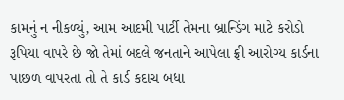કામનું ન નીકળ્યું, આમ આદમી પાર્ટી તેમના બ્રાન્ડિંગ માટે કરોડો રૂપિયા વાપરે છે જો તેમાં બદલે જનતાને આપેલા ફ્રી આરોગ્ય કાર્ડના પાછળ વાપરતા તો તે કાર્ડ કદાચ બધા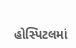હોસ્પિટલમાં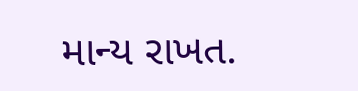માન્ય રાખત.